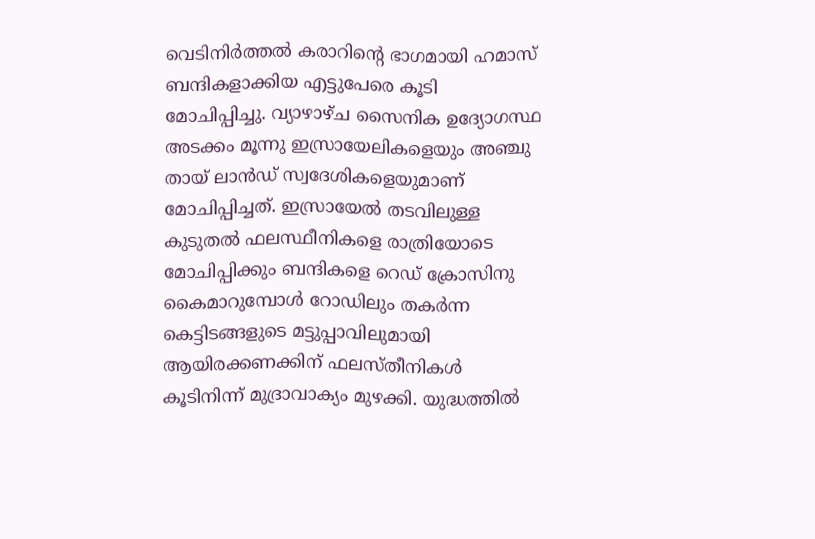വെടിനിർത്തൽ കരാറിൻ്റെ ഭാഗമായി ഹമാസ് ബന്ദികളാക്കിയ എട്ടുപേരെ കൂടി മോചിപ്പിച്ചു. വ്യാഴാഴ്ച സൈനിക ഉദ്യോഗസ്ഥ അടക്കം മൂന്നു ഇസ്രായേലികളെയും അഞ്ചു തായ് ലാൻഡ് സ്വദേശികളെയുമാണ് മോചിപ്പിച്ചത്. ഇസ്രായേൽ തടവിലുള്ള കുടുതൽ ഫലസ്ഥീനികളെ രാത്രിയോടെ മോചിപ്പിക്കും ബന്ദികളെ റെഡ് ക്രോസിനു കൈമാറുമ്പോൾ റോഡിലും തകർന്ന കെട്ടിടങ്ങളുടെ മട്ടുപ്പാവിലുമായി ആയിരക്കണക്കിന് ഫലസ്തീനികൾ കൂടിനിന്ന് മുദ്രാവാക്യം മുഴക്കി. യുദ്ധത്തിൽ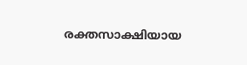രക്തസാക്ഷിയായ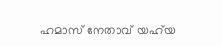ഹമാസ് നേതാവ് യഹ്‌യ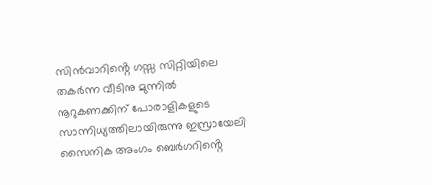സിൻവാറിൻ്റെ ഗസ്സ സിറ്റിയിലെ തകർന്ന വീടിനു മുന്നിൽ നൂറുകണക്കിന് പോരാളികളുടെ സാന്നിധ്യത്തിലായിരുന്നു ഇസ്രായേലി സൈനിക അംഗം ബെർഗറിൻ്റെ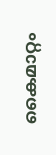കൈമാറ്റം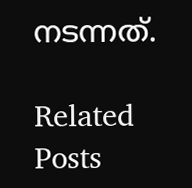നടന്നത്.

Related Posts